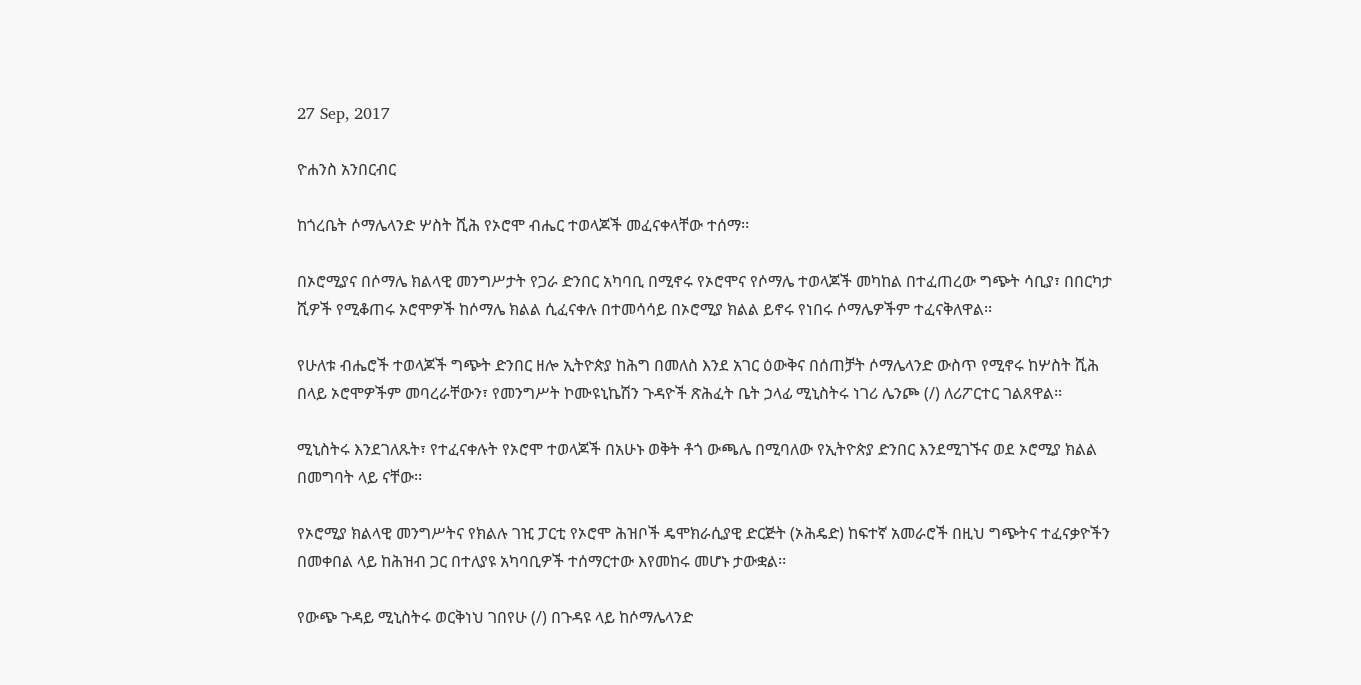27 Sep, 2017

ዮሐንስ አንበርብር

ከጎረቤት ሶማሌላንድ ሦስት ሺሕ የኦሮሞ ብሔር ተወላጆች መፈናቀላቸው ተሰማ፡፡

በኦሮሚያና በሶማሌ ክልላዊ መንግሥታት የጋራ ድንበር አካባቢ በሚኖሩ የኦሮሞና የሶማሌ ተወላጆች መካከል በተፈጠረው ግጭት ሳቢያ፣ በበርካታ ሺዎች የሚቆጠሩ ኦሮሞዎች ከሶማሌ ክልል ሲፈናቀሉ በተመሳሳይ በኦሮሚያ ክልል ይኖሩ የነበሩ ሶማሌዎችም ተፈናቅለዋል፡፡

የሁለቱ ብሔሮች ተወላጆች ግጭት ድንበር ዘሎ ኢትዮጵያ ከሕግ በመለስ እንደ አገር ዕውቅና በሰጠቻት ሶማሌላንድ ውስጥ የሚኖሩ ከሦስት ሺሕ በላይ ኦሮሞዎችም መባረራቸውን፣ የመንግሥት ኮሙዩኒኬሽን ጉዳዮች ጽሕፈት ቤት ኃላፊ ሚኒስትሩ ነገሪ ሌንጮ (/) ለሪፖርተር ገልጸዋል፡፡

ሚኒስትሩ እንደገለጹት፣ የተፈናቀሉት የኦሮሞ ተወላጆች በአሁኑ ወቅት ቶጎ ውጫሌ በሚባለው የኢትዮጵያ ድንበር እንደሚገኙና ወደ ኦሮሚያ ክልል በመግባት ላይ ናቸው፡፡

የኦሮሚያ ክልላዊ መንግሥትና የክልሉ ገዢ ፓርቲ የኦሮሞ ሕዝቦች ዴሞክራሲያዊ ድርጅት (ኦሕዴድ) ከፍተኛ አመራሮች በዚህ ግጭትና ተፈናቃዮችን በመቀበል ላይ ከሕዝብ ጋር በተለያዩ አካባቢዎች ተሰማርተው እየመከሩ መሆኑ ታውቋል፡፡

የውጭ ጉዳይ ሚኒስትሩ ወርቅነህ ገበየሁ (/) በጉዳዩ ላይ ከሶማሌላንድ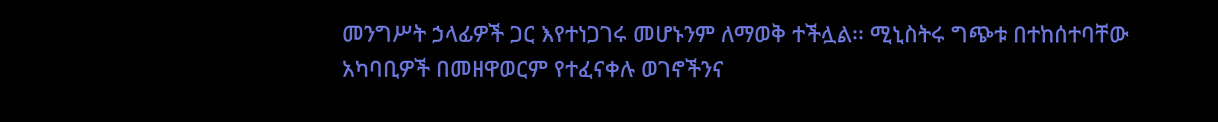መንግሥት ኃላፊዎች ጋር እየተነጋገሩ መሆኑንም ለማወቅ ተችሏል፡፡ ሚኒስትሩ ግጭቱ በተከሰተባቸው አካባቢዎች በመዘዋወርም የተፈናቀሉ ወገኖችንና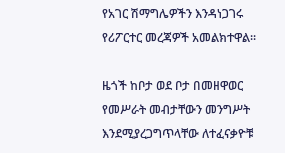የአገር ሽማግሌዎችን እንዳነጋገሩ የሪፖርተር መረጃዎች አመልክተዋል፡፡

ዜጎች ከቦታ ወደ ቦታ በመዘዋወር የመሥራት መብታቸውን መንግሥት እንደሚያረጋግጥላቸው ለተፈናቃዮቹ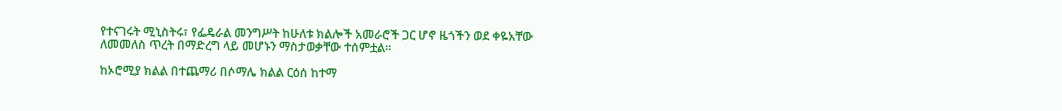የተናገሩት ሚኒስትሩ፣ የፌዴራል መንግሥት ከሁለቱ ክልሎች አመራሮች ጋር ሆኖ ዜጎችን ወደ ቀዬአቸው ለመመለስ ጥረት በማድረግ ላይ መሆኑን ማስታወቃቸው ተሰምቷል፡፡

ከኦሮሚያ ክልል በተጨማሪ በሶማሌ ክልል ርዕሰ ከተማ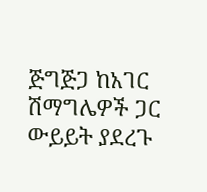ጅግጅጋ ከአገር ሽማግሌዎች ጋር ውይይት ያደረጉ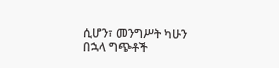ሲሆን፣ መንግሥት ካሁን በኋላ ግጭቶች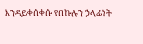እንዳይቀሰቀሱ የበኩሉን ኃላፊነት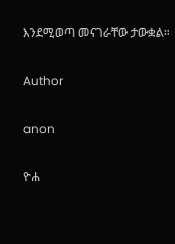እንደሚወጣ መናገራቸው ታውቋል።

Author

anon

ዮሐ